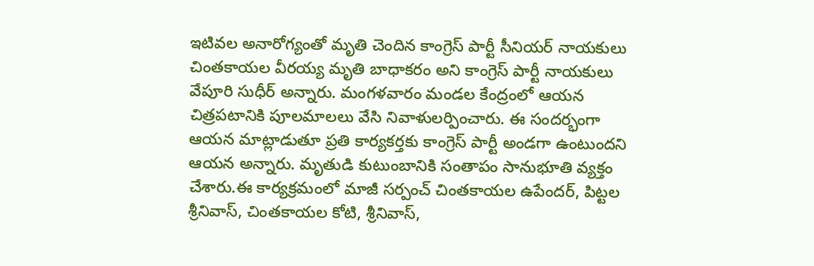ఇటివల అనారోగ్యంతో మృతి చెందిన కాంగ్రెస్ పార్టీ సీనియర్ నాయకులు చింతకాయల వీరయ్య మృతి బాధాకరం అని కాంగ్రెస్ పార్టీ నాయకులు వేపూరి సుధీర్ అన్నారు. మంగళవారం మండల కేంద్రంలో ఆయన చిత్రపటానికి పూలమాలలు వేసి నివాళులర్పించారు. ఈ సందర్భంగా ఆయన మాట్లాడుతూ ప్రతి కార్యకర్తకు కాంగ్రెస్ పార్టీ అండగా ఉంటుందని ఆయన అన్నారు. మృతుడి కుటుంబానికి సంతాపం సానుభూతి వ్యక్తం చేశారు.ఈ కార్యక్రమంలో మాజీ సర్పంచ్ చింతకాయల ఉపేందర్, పిట్టల శ్రీనివాస్, చింతకాయల కోటి, శ్రీనివాస్,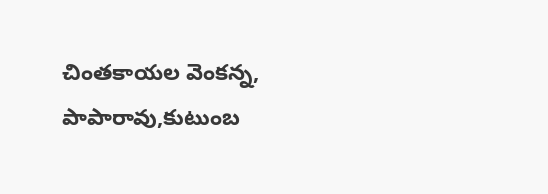చింతకాయల వెంకన్న, పాపారావు,కుటుంబ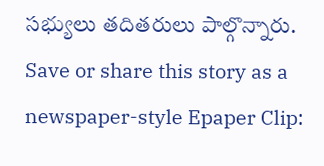సభ్యులు తదితరులు పాల్గొన్నారు.
Save or share this story as a newspaper-style Epaper Clip: